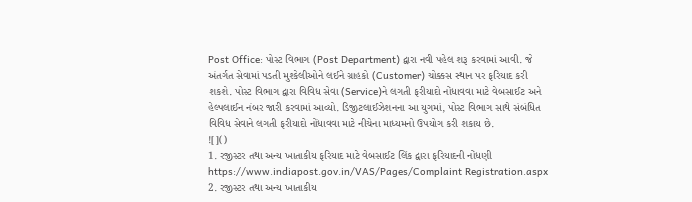Post Office: પોસ્ટ વિભાગ (Post Department) દ્વારા નવી પહેલ શરૂ કરવામાં આવી. જે અંતર્ગત સેવામાં પડતી મુશ્કેલીઓને લઈને ગ્રાહકો (Customer) ચોક્કસ સ્થાન પર ફરિયાદ કરી શકશે. પોસ્ટ વિભાગ દ્વારા વિવિધ સેવા (Service)ને લગતી ફરીયાદો નોંધાવવા માટે વેબસાઈટ અને હેલ્પલાઈન નંબર જારી કરવામાં આવ્યો. ડિજીટલાઈઝેશનના આ યુગમાં, પોસ્ટ વિભાગ સાથે સંબંધિત વિવિધ સેવાને લગતી ફરીયાદો નોંધાવવા માટે નીચેના માધ્યમનો ઉપયોગ કરી શકાય છે.
![]()
1. રજીસ્ટર તથા અન્ય ખાતાકીય ફરિયાદ માટે વેબસાઈટ લિંક દ્વારા ફરિયાદની નોંધણી
https://www.indiapost.gov.in/VAS/Pages/Complaint Registration.aspx
2. રજીસ્ટર તથા અન્ય ખાતાકીય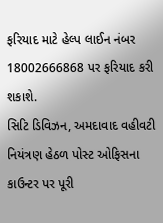ફરિયાદ માટે હેલ્પ લાઈન નંબર 18002666868 પર ફરિયાદ કરી શકાશે.
સિટિ ડિવિઝન, અમદાવાદ વહીવટી નિયંત્રણ હેઠળ પોસ્ટ ઓફિસના કાઉન્ટર પર પૂરી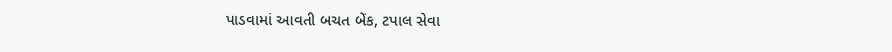પાડવામાં આવતી બચત બેંક, ટપાલ સેવા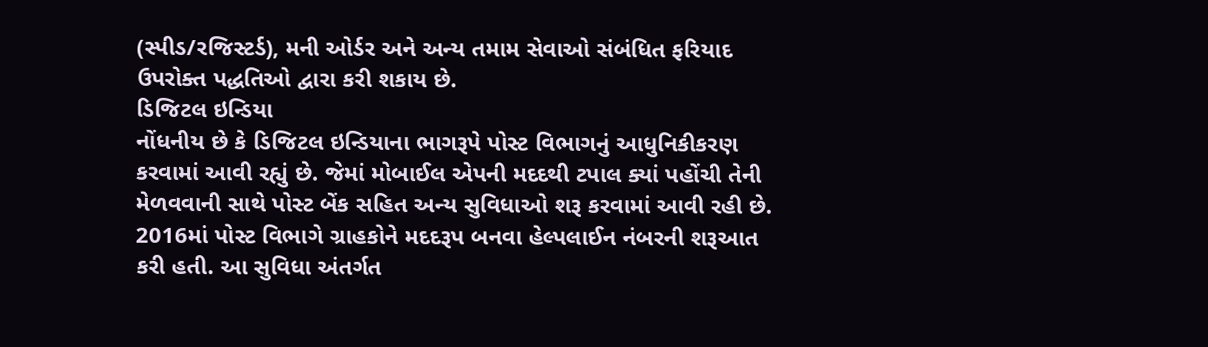(સ્પીડ/રજિસ્ટર્ડ), મની ઓર્ડર અને અન્ય તમામ સેવાઓ સંબંધિત ફરિયાદ ઉપરોક્ત પદ્ધતિઓ દ્વારા કરી શકાય છે.
ડિજિટલ ઇન્ડિયા
નોંધનીય છે કે ડિજિટલ ઇન્ડિયાના ભાગરૂપે પોસ્ટ વિભાગનું આધુનિકીકરણ કરવામાં આવી રહ્યું છે. જેમાં મોબાઈલ એપની મદદથી ટપાલ ક્યાં પહોંચી તેની મેળવવાની સાથે પોસ્ટ બેંક સહિત અન્ય સુવિધાઓ શરૂ કરવામાં આવી રહી છે. 2016માં પોસ્ટ વિભાગે ગ્રાહકોને મદદરૂપ બનવા હેલ્પલાઈન નંબરની શરૂઆત કરી હતી. આ સુવિધા અંતર્ગત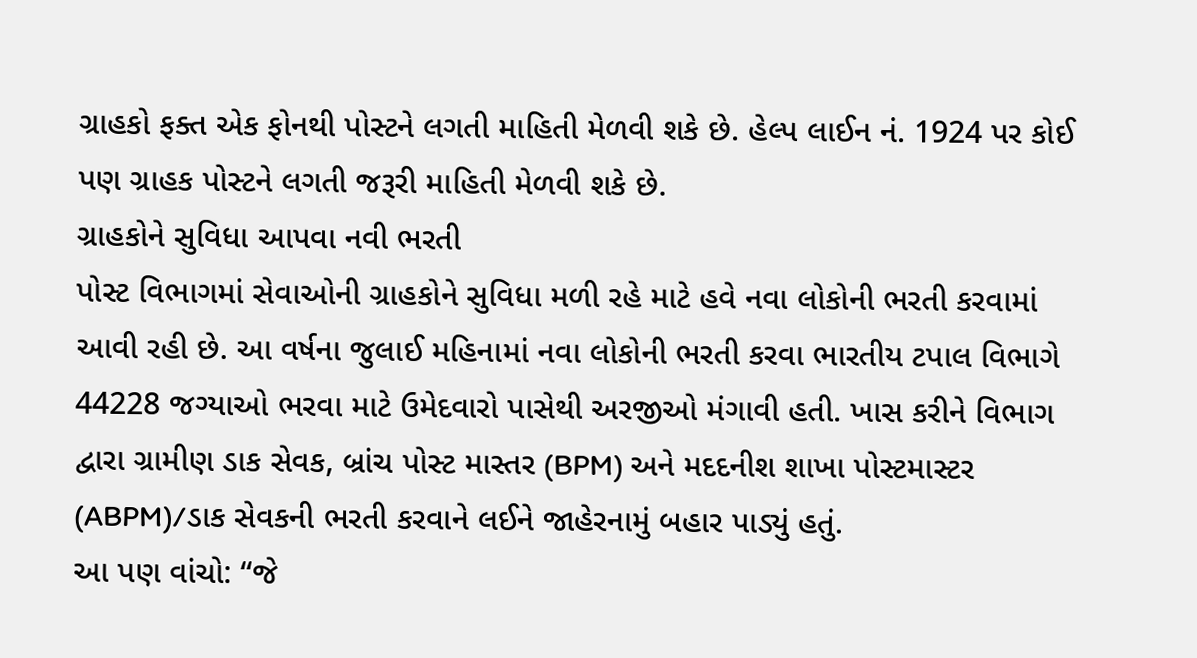ગ્રાહકો ફક્ત એક ફોનથી પોસ્ટને લગતી માહિતી મેળવી શકે છે. હેલ્પ લાઈન નં. 1924 પર કોઈ પણ ગ્રાહક પોસ્ટને લગતી જરૂરી માહિતી મેળવી શકે છે.
ગ્રાહકોને સુવિધા આપવા નવી ભરતી
પોસ્ટ વિભાગમાં સેવાઓની ગ્રાહકોને સુવિધા મળી રહે માટે હવે નવા લોકોની ભરતી કરવામાં આવી રહી છે. આ વર્ષના જુલાઈ મહિનામાં નવા લોકોની ભરતી કરવા ભારતીય ટપાલ વિભાગે 44228 જગ્યાઓ ભરવા માટે ઉમેદવારો પાસેથી અરજીઓ મંગાવી હતી. ખાસ કરીને વિભાગ દ્વારા ગ્રામીણ ડાક સેવક, બ્રાંચ પોસ્ટ માસ્તર (BPM) અને મદદનીશ શાખા પોસ્ટમાસ્ટર (ABPM)/ડાક સેવકની ભરતી કરવાને લઈને જાહેરનામું બહાર પાડ્યું હતું.
આ પણ વાંચો: “જે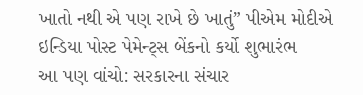ખાતો નથી એ પણ રાખે છે ખાતું” પીએમ મોદીએ ઇન્ડિયા પોસ્ટ પેમેન્ટ્સ બેંકનો કર્યો શુભારંભ
આ પણ વાંચો: સરકારના સંચાર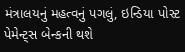મંત્રાલયનું મહત્વનું પગલું, ઇન્ડિયા પોસ્ટ પેમેન્ટ્સ બેન્કની થશે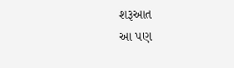શરૂઆત
આ પણ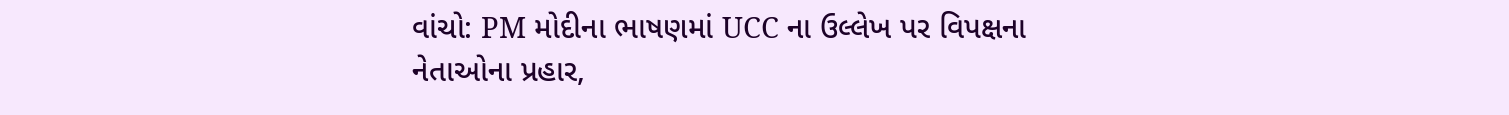વાંચો: PM મોદીના ભાષણમાં UCC ના ઉલ્લેખ પર વિપક્ષના નેતાઓના પ્રહાર,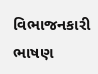વિભાજનકારી ભાષણ